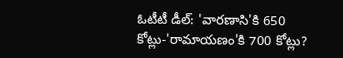ఓటీటీ డీల్: 'వారణాసి'కి 650 కోట్లు-'రామాయణం'కి 700 కోట్లు?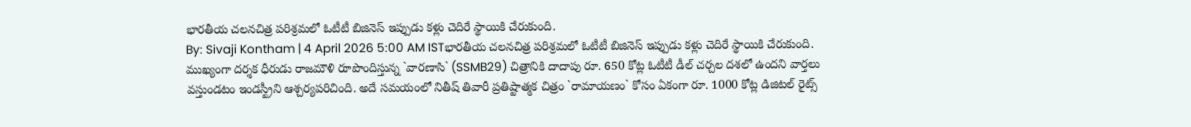భారతీయ చలనచిత్ర పరిశ్రమలో ఓటీటీ బిజినెస్ ఇప్పుడు కళ్లు చెదిరే స్థాయికి చేరుకుంది.
By: Sivaji Kontham | 4 April 2026 5:00 AM ISTభారతీయ చలనచిత్ర పరిశ్రమలో ఓటీటీ బిజినెస్ ఇప్పుడు కళ్లు చెదిరే స్థాయికి చేరుకుంది. ముఖ్యంగా దర్శక ధీరుడు రాజమౌళి రూపొందిస్తున్న `వారణాసి` (SSMB29) చిత్రానికి దాదాపు రూ. 650 కోట్ల ఓటీటీ డీల్ చర్చల దశలో ఉందని వార్తలు వస్తుండటం ఇండస్ట్రీని ఆశ్చర్యపరిచింది. అదే సమయంలో నితీష్ తివారీ ప్రతిష్టాత్మక చిత్రం `రామాయణం` కోసం ఏకంగా రూ. 1000 కోట్ల డిజిటల్ రైట్స్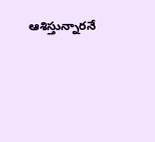ఆశిస్తున్నారనే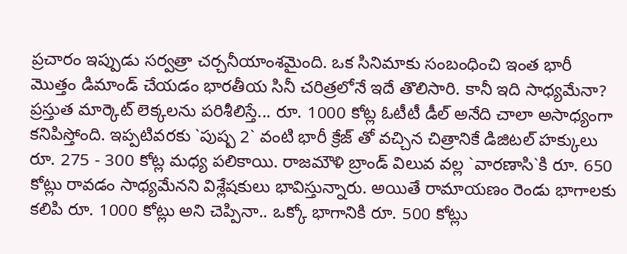ప్రచారం ఇప్పుడు సర్వత్రా చర్చనీయాంశమైంది. ఒక సినిమాకు సంబంధించి ఇంత భారీ మొత్తం డిమాండ్ చేయడం భారతీయ సినీ చరిత్రలోనే ఇదే తొలిసారి. కానీ ఇది సాధ్యమేనా?
ప్రస్తుత మార్కెట్ లెక్కలను పరిశీలిస్తే... రూ. 1000 కోట్ల ఓటీటీ డీల్ అనేది చాలా అసాధ్యంగా కనిపిస్తోంది. ఇప్పటివరకు `పుష్ప 2` వంటి భారీ క్రేజ్ తో వచ్చిన చిత్రానికే డిజిటల్ హక్కులు రూ. 275 - 300 కోట్ల మధ్య పలికాయి. రాజమౌళి బ్రాండ్ విలువ వల్ల `వారణాసి`కి రూ. 650 కోట్లు రావడం సాధ్యమేనని విశ్లేషకులు భావిస్తున్నారు. అయితే రామాయణం రెండు భాగాలకు కలిపి రూ. 1000 కోట్లు అని చెప్పినా.. ఒక్కో భాగానికి రూ. 500 కోట్లు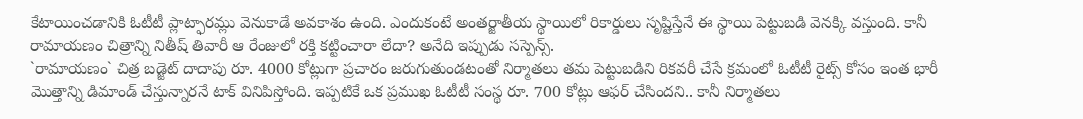కేటాయించడానికి ఓటీటీ ప్లాట్ఫారమ్లు వెనుకాడే అవకాశం ఉంది. ఎందుకంటే అంతర్జాతీయ స్థాయిలో రికార్డులు సృష్టిస్తేనే ఈ స్థాయి పెట్టుబడి వెనక్కి వస్తుంది. కానీ రామాయణం చిత్రాన్ని నితీష్ తివారీ ఆ రేంజులో రక్తి కట్టించారా లేదా? అనేది ఇప్పుడు సస్పెన్స్.
`రామాయణం` చిత్ర బడ్జెట్ దాదాపు రూ. 4000 కోట్లుగా ప్రచారం జరుగుతుండటంతో నిర్మాతలు తమ పెట్టుబడిని రికవరీ చేసే క్రమంలో ఓటీటీ రైట్స్ కోసం ఇంత భారీ మొత్తాన్ని డిమాండ్ చేస్తున్నారనే టాక్ వినిపిస్తోంది. ఇప్పటికే ఒక ప్రముఖ ఓటీటీ సంస్థ రూ. 700 కోట్లు ఆఫర్ చేసిందని.. కానీ నిర్మాతలు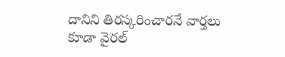దానిని తిరస్కరించారనే వార్తలు కూడా వైరల్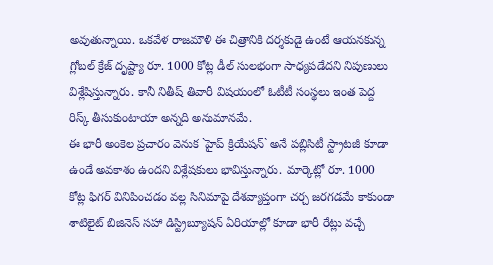అవుతున్నాయి. ఒకవేళ రాజమౌళి ఈ చిత్రానికి దర్శకుడై ఉంటే ఆయనకున్న గ్లోబల్ క్రేజ్ దృష్ట్యా రూ. 1000 కోట్ల డీల్ సులభంగా సాధ్యపడేదని నిపుణులు విశ్లేషిస్తున్నారు. కానీ నితీష్ తివారీ విషయంలో ఓటీటీ సంస్థలు ఇంత పెద్ద రిస్క్ తీసుకుంటాయా అన్నది అనుమానమే.
ఈ భారీ అంకెల ప్రచారం వెనుక `హైప్ క్రియేషన్` అనే పబ్లిసిటీ స్ట్రాటజీ కూడా ఉండే అవకాశం ఉందని విశ్లేషకులు భావిస్తున్నారు. మార్కెట్లో రూ. 1000 కోట్ల ఫిగర్ వినిపించడం వల్ల సినిమాపై దేశవ్యాప్తంగా చర్చ జరగడమే కాకుండా శాటిలైట్ బిజినెస్ సహా డిస్ట్రిబ్యూషన్ ఏరియాల్లో కూడా భారీ రేట్లు వచ్చే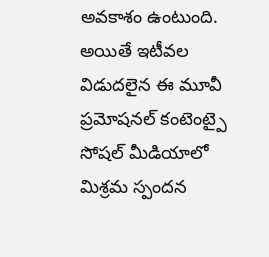అవకాశం ఉంటుంది. అయితే ఇటీవల విడుదలైన ఈ మూవీ ప్రమోషనల్ కంటెంట్పై సోషల్ మీడియాలో మిశ్రమ స్పందన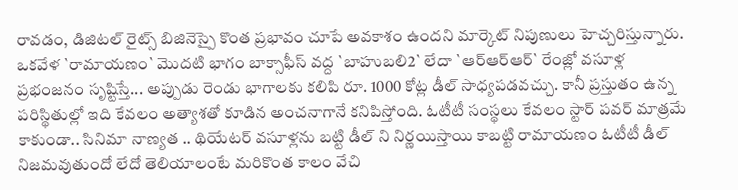రావడం, డిజిటల్ రైట్స్ బిజినెస్పై కొంత ప్రభావం చూపే అవకాశం ఉందని మార్కెట్ నిపుణులు హెచ్చరిస్తున్నారు.
ఒకవేళ `రామాయణం` మొదటి భాగం బాక్సాఫీస్ వద్ద `బాహుబలి2` లేదా `ఆర్ఆర్ఆర్` రేంజ్లో వసూళ్ల ప్రభంజనం సృష్టిస్తే... అప్పుడు రెండు భాగాలకు కలిపి రూ. 1000 కోట్ల డీల్ సాధ్యపడవచ్చు. కానీ ప్రస్తుతం ఉన్న పరిస్థితుల్లో ఇది కేవలం అత్యాశతో కూడిన అంచనాగానే కనిపిస్తోంది. ఓటీటీ సంస్థలు కేవలం స్టార్ పవర్ మాత్రమే కాకుండా.. సినిమా నాణ్యత .. థియేటర్ వసూళ్లను బట్టి డీల్ ని నిర్ణయిస్తాయి కాబట్టి రామాయణం ఓటీటీ డీల్ నిజమవుతుందో లేదో తెలియాలంటే మరికొంత కాలం వేచి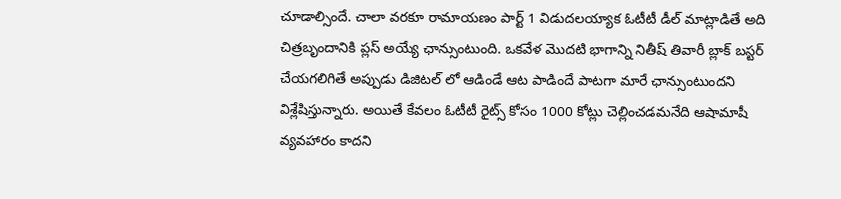చూడాల్సిందే. చాలా వరకూ రామాయణం పార్ట్ 1 విడుదలయ్యాక ఓటీటీ డీల్ మాట్లాడితే అది చిత్రబృందానికి ప్లస్ అయ్యే ఛాన్సుంటుంది. ఒకవేళ మొదటి భాగాన్ని నితీష్ తివారీ బ్లాక్ బస్టర్ చేయగలిగితే అప్పుడు డిజిటల్ లో ఆడిండే ఆట పాడిందే పాటగా మారే ఛాన్సుంటుందని విశ్లేషిస్తున్నారు. అయితే కేవలం ఓటీటీ రైట్స్ కోసం 1000 కోట్లు చెల్లించడమనేది ఆషామాషీ వ్యవహారం కాదని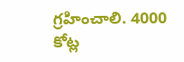గ్రహించాలి. 4000 కోట్ల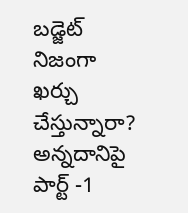బడ్జెట్ నిజంగా ఖర్చు చేస్తున్నారా? అన్నదానిపై పార్ట్ -1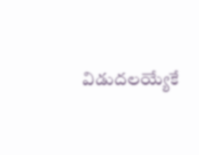విడుదలయ్యేకే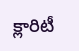క్లారిటీ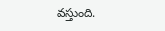వస్తుంది.